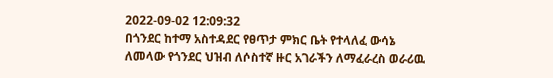2022-09-02 12:09:32
በጎንደር ከተማ አስተዳደር የፀጥታ ምክር ቤት የተላለፈ ውሳኔ
ለመላው የጎንደር ህዝብ ለሶስተኛ ዙር አገራችን ለማፈራረስ ወራሪዉ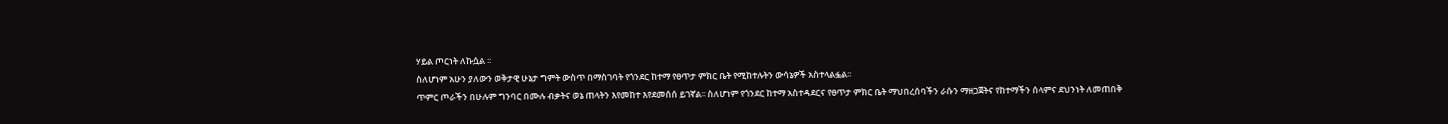ሃይል ጦርነት ለኩሷል ፡፡
ስለሆነም አሁን ያለውን ወቅታዊ ሁኔታ ግምት ውስጥ በማስገባት የጎንደር ከተማ የፀጥታ ምክር ቤት የሚከተሉትን ውሳኔዎች አስተላልፏል፡፡
ጥምር ጦራችን በሁሉም ግንባር በሙሉ ብቃትና ወኔ ጠላትን እየመከተ እየደመሰሰ ይገኛል፡፡ ስለሆነም የጎንደር ከተማ አስተዳደርና የፀጥታ ምክር ቤት ማህበረሰባችን ራሱን ማዘጋጀትና የከተማችን ሰላምና ደህንነት ለመጠበቅ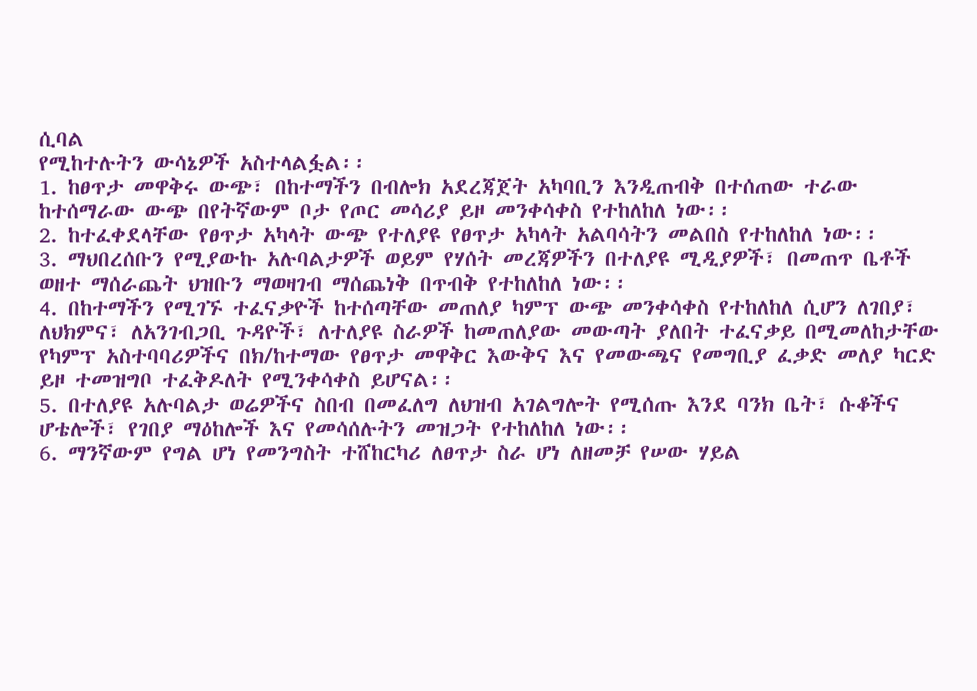ሲባል
የሚከተሉትን ውሳኔዎች አስተላልፏል፡፡
1. ከፀጥታ መዋቅሩ ውጭ፣ በከተማችን በብሎክ አደረጃጀት አካባቢን እንዲጠብቅ በተሰጠው ተራው ከተሰማራው ውጭ በየትኛውም ቦታ የጦር መሳሪያ ይዞ መንቀሳቀስ የተከለከለ ነው፡፡
2. ከተፈቀደላቸው የፀጥታ አካላት ውጭ የተለያዩ የፀጥታ አካላት አልባሳትን መልበስ የተከለከለ ነው፡፡
3. ማህበረሰቡን የሚያውኩ አሉባልታዎች ወይም የሃሰት መረጃዎችን በተለያዩ ሚዲያዎች፣ በመጠጥ ቤቶች ወዘተ ማሰራጨት ህዝቡን ማወዛገብ ማሰጨነቅ በጥብቅ የተከለከለ ነው፡፡
4. በከተማችን የሚገኙ ተፈናቃዮች ከተሰጣቸው መጠለያ ካምፕ ውጭ መንቀሳቀስ የተከለከለ ሲሆን ለገበያ፣ ለህክምና፣ ለአንገብጋቢ ጉዳዮች፣ ለተለያዩ ስራዎች ከመጠለያው መውጣት ያለበት ተፈናቃይ በሚመለከታቸው የካምፕ አስተባባሪዎችና በክ/ከተማው የፀጥታ መዋቅር እውቅና እና የመውጫና የመግቢያ ፈቃድ መለያ ካርድ ይዞ ተመዝግቦ ተፈቅዶለት የሚንቀሳቀስ ይሆናል፡፡
5. በተለያዩ አሉባልታ ወሬዎችና ስበብ በመፈለግ ለህዝብ አገልግሎት የሚሰጡ እንደ ባንክ ቤት፣ ሱቆችና ሆቴሎች፣ የገበያ ማዕከሎች እና የመሳሰሉትን መዝጋት የተከለከለ ነው፡፡
6. ማንኛውም የግል ሆነ የመንግስት ተሸከርካሪ ለፀጥታ ስራ ሆነ ለዘመቻ የሠው ሃይል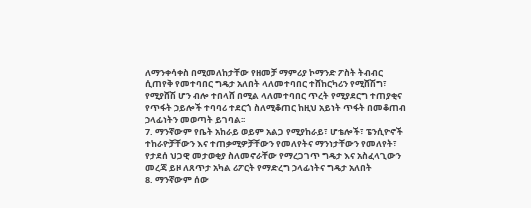ለማንቀሳቀስ በሚመለከታቸው የዘመቻ ማምሪያ ኮማንድ ፖስት ትብብር ሲጠየቅ የመተባበር ግዴታ አለበት ላለመተባበር ተሸከርካሪን የሚሸሽግ፣ የሚያሸሽ ሆን ብሎ ተበላሸ በሚል ላለመተባበር ጥረት የሚያደርግ ተጠያቂና የጥፋት ኃይሎች ተባባሪ ተደርጎ ስለሚቆጠር ከዚህ አይነት ጥፋት በመቆጠብ ኃላፊነትን መወጣት ይገባል፡፡
7. ማንኛውም የቤት አከራይ ወይም አልጋ የሚያከራይ፣ ሆቴሎች፣ ፔንሲዮኖች ተከራዮቻቸውን እና ተጠቃሚዎቻቸውን የመለየትና ማንነታቸውን የመለየት፣ የታደሰ ህጋዊ መታወቂያ ስለመኖራቸው የማረጋገጥ ግዴታ እና አስፈላጊውን መረጃ ይዞ ለጸጥታ አካል ሪፖርት የማድረግ ኃላፊነትና ግዴታ አለበት
8. ማንኛውም ሰው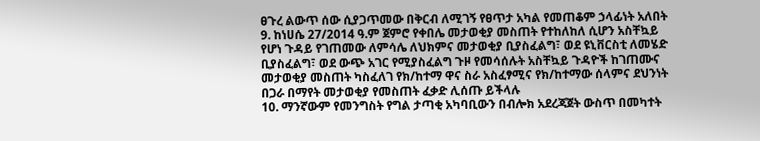ፀጉረ ልውጥ ሰው ሲያጋጥመው በቅርብ ለሚገኝ የፀጥታ አካል የመጠቆም ኃላፊነት አለበት
9. ከነሀሴ 27/2014 ዓ.ም ጀምሮ የቀበሌ መታወቂያ መስጠት የተከለከለ ሲሆን አስቸኳይ የሆነ ጉዳይ የገጠመው ለምሳሌ ለህክምና መታወቂያ ቢያስፈልግ፣ ወደ ዩኒቨርስቲ ለመሄድ ቢያስፈልግ፣ ወደ ውጭ አገር የሚያስፈልግ ጉዞ የመሳሰሉት አስቸኳይ ጉዳዮች ከገጠሙና መታወቂያ መስጠት ካስፈለገ የክ/ከተማ ዋና ስራ አስፈፃሚና የክ/ከተማው ሰላምና ደህንነት በጋራ በማየት መታወቂያ የመስጠት ፈቃድ ሊሰጡ ይችላሉ
10. ማንኛውም የመንግስት የግል ታጣቂ አካባቢውን በብሎክ አደረጃጀት ውስጥ በመካተት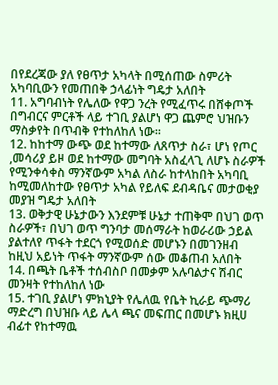በየደረጃው ያለ የፀጥታ አካላት በሚሰጠው ስምሪት አካባቢውን የመጠበቅ ኃላፊነት ግዴታ አለበት
11. አግባብነት የሌለው የዋጋ ንረት የሚፈጥሩ በሸቀጦች በግብርና ምርቶች ላይ ተገቢ ያልሆነ ዋጋ ጨምሮ ህዝቡን ማስቃየት በጥብቅ የተከለከለ ነው፡፡
12. ከከተማ ውጭ ወደ ከተማው ለጸጥታ ስራ፣ ሆነ የጦር ,መሳሪያ ይዞ ወደ ከተማው መግባት አስፈላጊ ለሆኑ ስራዎች የሚንቀሳቀስ ማንኛውም አካል ለስራ ከተላከበት አካባቢ ከሚመለከተው የፀጥታ አካል የይለፍ ደብዳቤና መታወቂያ መያዝ ግዴታ አለበት
13. ወቅታዊ ሁኔታውን እንደምቹ ሁኔታ ተጠቅሞ በህገ ወጥ ስራዎች፣ በህገ ወጥ ግንባታ መሰማራት ከወራሪው ኃይል ያልተለየ ጥፋት ተደርጎ የሚወሰድ መሆኑን በመገንዘብ ከዚህ አይነት ጥፋት ማንኛውም ሰው መቆጠብ አለበት
14. በጫት ቤቶች ተሰብስቦ በመቃም አሉባልታና ሽብር መንዛት የተከለከለ ነው
15. ተገቢ ያልሆነ ምክኒያት የሌለዉ የቤት ኪራይ ጭማሪ ማድረግ በህዝቡ ላይ ሌላ ጫና መፍጠር በመሆኑ ክዚሀ ብፊተ የከተማዉ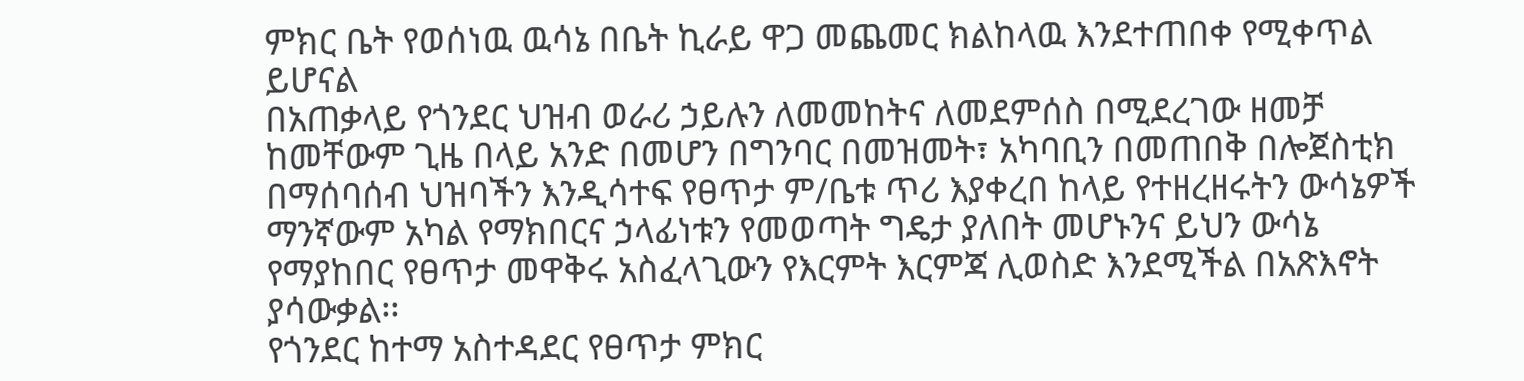ምክር ቤት የወሰነዉ ዉሳኔ በቤት ኪራይ ዋጋ መጨመር ክልከላዉ እንደተጠበቀ የሚቀጥል ይሆናል
በአጠቃላይ የጎንደር ህዝብ ወራሪ ኃይሉን ለመመከትና ለመደምሰስ በሚደረገው ዘመቻ ከመቸውም ጊዜ በላይ አንድ በመሆን በግንባር በመዝመት፣ አካባቢን በመጠበቅ በሎጀስቲክ በማሰባሰብ ህዝባችን እንዲሳተፍ የፀጥታ ም/ቤቱ ጥሪ እያቀረበ ከላይ የተዘረዘሩትን ውሳኔዎች ማንኛውም አካል የማክበርና ኃላፊነቱን የመወጣት ግዴታ ያለበት መሆኑንና ይህን ውሳኔ የማያከበር የፀጥታ መዋቅሩ አስፈላጊውን የእርምት እርምጃ ሊወስድ እንደሚችል በአጽእኖት ያሳውቃል፡፡
የጎንደር ከተማ አስተዳደር የፀጥታ ምክር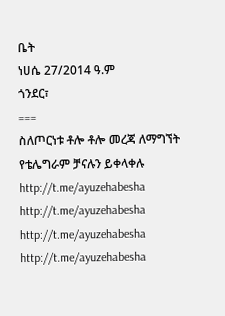ቤት
ነሀሴ 27/2014 ዓ.ም
ጎንደር፣
===
ስለጦርነቱ ቶሎ ቶሎ መረጃ ለማግኘት የቴሌግራም ቻናሉን ይቀላቀሉ
http://t.me/ayuzehabesha http://t.me/ayuzehabesha
http://t.me/ayuzehabesha http://t.me/ayuzehabesha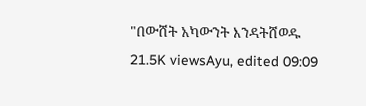"በውሸት አካውንት እንዳትሸወዱ
21.5K viewsAyu, edited 09:09